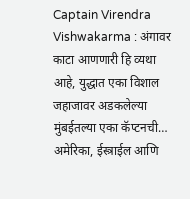Captain Virendra Vishwakarma : अंगावर काटा आणणारी हि व्यथा आहे, युद्धात एका विशाल जहाजावर अडकलेल्या मुंबईतल्या एका कॅप्टनची… अमेरिका, ईस्त्राईल आणि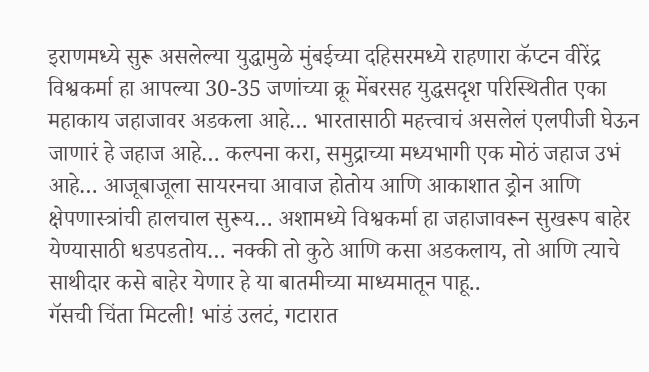इराणमध्ये सुरू असलेल्या युद्धामुळे मुंबईच्या दहिसरमध्ये राहणारा कॅप्टन वीरेंद्र विश्वकर्मा हा आपल्या 30-35 जणांच्या क्रू मेंबरसह युद्धसदृश परिस्थितीत एका महाकाय जहाजावर अडकला आहे… भारतासाठी महत्त्वाचं असलेलं एलपीजी घेऊन जाणारं हे जहाज आहे… कल्पना करा, समुद्राच्या मध्यभागी एक मोठं जहाज उभं आहे… आजूबाजूला सायरनचा आवाज होतोय आणि आकाशात ड्रोन आणि क्षेपणास्त्रांची हालचाल सुरूय… अशामध्ये विश्वकर्मा हा जहाजावरून सुखरूप बाहेर येण्यासाठी धडपडतोय… नक्की तो कुठे आणि कसा अडकलाय, तो आणि त्याचे साथीदार कसे बाहेर येणार हे या बातमीच्या माध्यमातून पाहू..
गॅसची चिंता मिटली! भांडं उलटं, गटारात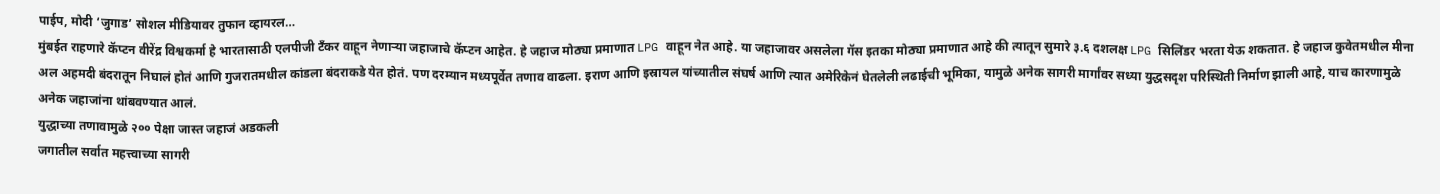पाईप, मोदी ‘जुगाड’ सोशल मीडियावर तुफान व्हायरल…
मुंबईत राहणारे कॅप्टन वीरेंद्र विश्वकर्मा हे भारतासाठी एलपीजी टँकर वाहून नेणाऱ्या जहाजाचे कॅप्टन आहेत. हे जहाज मोठ्या प्रमाणात LPG वाहून नेत आहे. या जहाजावर असलेला गॅस इतका मोठ्या प्रमाणात आहे की त्यातून सुमारे ३.६ दशलक्ष LPG सिलिंडर भरता येऊ शकतात. हे जहाज कुवेतमधील मीना अल अहमदी बंदरातून निघालं होतं आणि गुजरातमधील कांडला बंदराकडे येत होतं. पण दरम्यान मध्यपूर्वेत तणाव वाढला. इराण आणि इस्रायल यांच्यातील संघर्ष आणि त्यात अमेरिकेनं घेतलेली लढाईची भूमिका, यामुळे अनेक सागरी मार्गांवर सध्या युद्धसदृश परिस्थिती निर्माण झाली आहे, याच कारणामुळे अनेक जहाजांना थांबवण्यात आलं.
युद्धाच्या तणावामुळे २०० पेक्षा जास्त जहाजं अडकली
जगातील सर्वात महत्त्वाच्या सागरी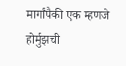मार्गांपैकी एक म्हणजे होर्मुझची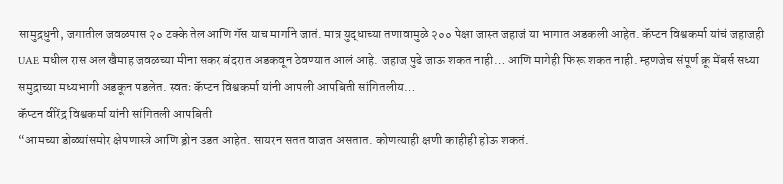सामुद्रधुनी, जगातील जवळपास २० टक्के तेल आणि गॅस याच मार्गाने जातं. मात्र युद्धाच्या तणावामुळे २०० पेक्षा जास्त जहाजं या भागात अडकली आहेत. कॅप्टन विश्वकर्मा यांचं जहाजही UAE मधील रास अल खैमाह जवळच्या मीना सकर बंदरात अडकवून ठेवण्यात आलं आहे. जहाज पुढे जाऊ शकत नाही… आणि मागेही फिरू शकत नाही. म्हणजेच संपूर्ण क्रू मेंबर्स सध्या समुद्राच्या मध्यभागी अडकून पडलेत. स्वतः कॅप्टन विश्वकर्मा यांनी आपली आपबिती सांगितलीय…
कॅप्टन वीरेंद्र विश्वकर्मा यांनी सांगितली आपबिती
“आमच्या डोळ्यांसमोर क्षेपणास्त्रे आणि ड्रोन उडत आहेत. सायरन सतत वाजत असतात. कोणत्याही क्षणी काहीही होऊ शकतं.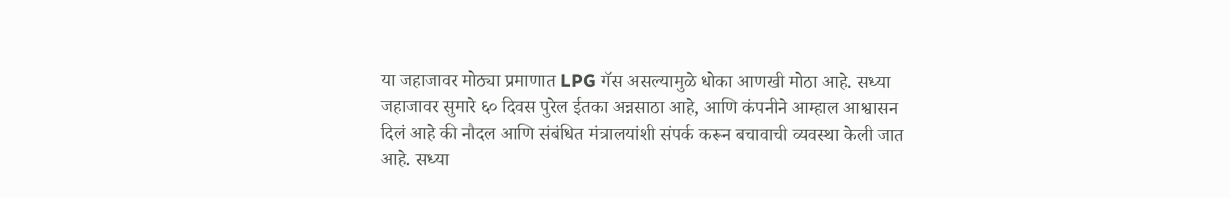या जहाजावर मोठ्या प्रमाणात LPG गॅस असल्यामुळे धोका आणखी मोठा आहे. सध्या जहाजावर सुमारे ६० दिवस पुरेल ईतका अन्नसाठा आहे, आणि कंपनीने आम्हाल आश्वासन दिलं आहे की नौदल आणि संबंधित मंत्रालयांशी संपर्क करून बचावाची व्यवस्था केली जात आहे. सध्या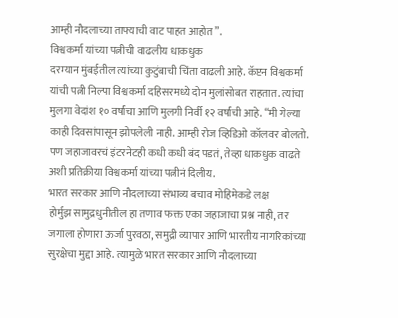आम्ही नौदलाच्या ताफ्याची वाट पाहत आहोत”.
विश्वकर्मा यांच्या पत्नीची वाढलीय धाकधुक
दरम्यान मुंबईतील त्यांच्या कुटुंबाची चिंता वाढली आहे. कॅप्टन विश्वकर्मा यांची पत्नी निल्पा विश्वकर्मा दहिसरमध्ये दोन मुलांसोबत राहतात. त्यांचा मुलगा वेदांश १० वर्षांचा आणि मुलगी निर्वी १२ वर्षांची आहे. “मी गेल्या काही दिवसांपासून झोपलेली नाही. आम्ही रोज व्हिडिओ कॉलवर बोलतो. पण जहाजावरचं इंटरनेटही कधी कधी बंद पडतं, तेव्हा धाकधुक वाढते अशी प्रतिक्रीया विश्वकर्मा यांच्या पत्नीनं दिलीय.
भारत सरकार आणि नौदलाच्या संभाव्य बचाव मोहिमेकडे लक्ष
होर्मुझ सामुद्रधुनीतील हा तणाव फक्त एका जहाजाचा प्रश्न नाही, तर जगाला होणारा ऊर्जा पुरवठा, समुद्री व्यापार आणि भारतीय नागरिकांच्या सुरक्षेचा मुद्दा आहे. त्यामुळे भारत सरकार आणि नौदलाच्या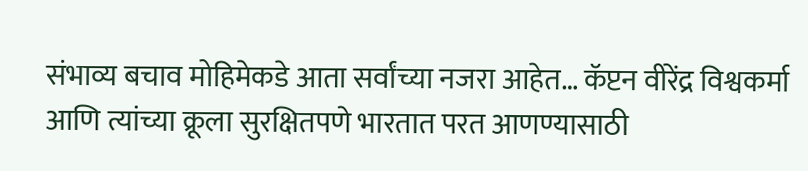संभाव्य बचाव मोहिमेकडे आता सर्वांच्या नजरा आहेत… कॅप्टन वीरेंद्र विश्वकर्मा आणि त्यांच्या क्रूला सुरक्षितपणे भारतात परत आणण्यासाठी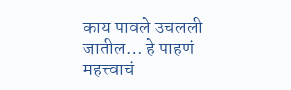काय पावले उचलली जातील… हे पाहणं महत्त्वाचं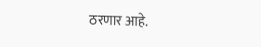ठरणार आहे.